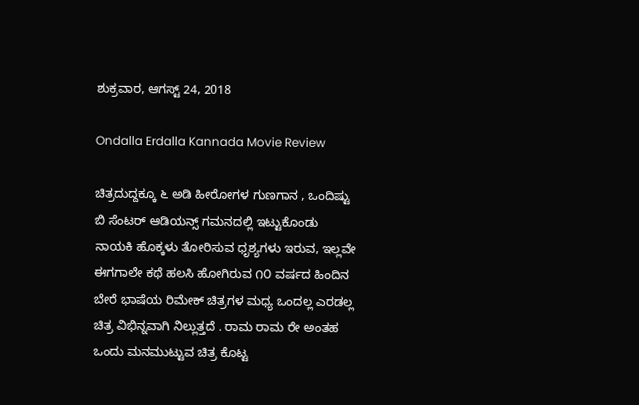ಶುಕ್ರವಾರ, ಆಗಸ್ಟ್ 24, 2018

Ondalla Erdalla Kannada Movie Review

ಚಿತ್ರದುದ್ದಕ್ಕೂ ೬ ಅಡಿ ಹೀರೋಗಳ ಗುಣಗಾನ , ಒಂದಿಷ್ಟು ಬಿ ಸೆಂಟರ್ ಆಡಿಯನ್ಸ್ ಗಮನದಲ್ಲಿ ಇಟ್ಟುಕೊಂಡು ನಾಯಕಿ ಹೊಕ್ಕಳು ತೋರಿಸುವ ಧೃಶ್ಯಗಳು ಇರುವ, ಇಲ್ಲವೇ ಈಗಗಾಲೇ ಕಥೆ ಹಲಸಿ ಹೋಗಿರುವ ೧೦ ವರ್ಷದ ಹಿಂದಿನ ಬೇರೆ ಭಾಷೆಯ ರಿಮೇಕ್ ಚಿತ್ರಗಳ ಮಧ್ಯ ಒಂದಲ್ಲ ಎರಡಲ್ಲ ಚಿತ್ರ ವಿಭಿನ್ನವಾಗಿ ನಿಲ್ಲುತ್ತದೆ . ರಾಮ ರಾಮ ರೇ ಅಂತಹ ಒಂದು ಮನಮುಟ್ಟುವ ಚಿತ್ರ ಕೊಟ್ಟ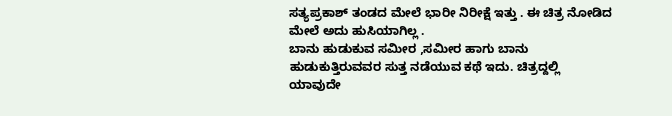ಸತ್ಯಪ್ರಕಾಶ್ ತಂಡದ ಮೇಲೆ ಭಾರೀ ನಿರೀಕ್ಷೆ ಇತ್ತು . ಈ ಚಿತ್ರ ನೋಡಿದ ಮೇಲೆ ಅದು ಹುಸಿಯಾಗಿಲ್ಲ .
ಬಾನು ಹುಡುಕುವ ಸಮೀರ ,ಸಮೀರ ಹಾಗು ಬಾನು ಹುಡುಕುತ್ತಿರುವವರ ಸುತ್ತ ನಡೆಯುವ ಕಥೆ ಇದು. ಚಿತ್ರದ್ದಲ್ಲಿ ಯಾವುದೇ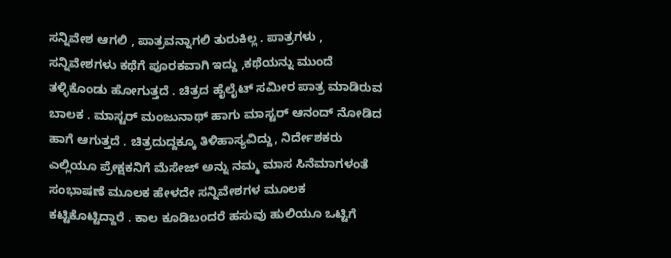ಸನ್ನಿವೇಶ ಆಗಲಿ , ಪಾತ್ರವನ್ನಾಗಲಿ ತುರುಕಿಲ್ಲ . ಪಾತ್ರಗಳು , ಸನ್ನಿವೇಶಗಳು ಕಥೆಗೆ ಪೂರಕವಾಗಿ ಇದ್ದು ,ಕಥೆಯನ್ನು ಮುಂದೆ ತಳ್ಳಿಕೊಂಡು ಹೋಗುತ್ತದೆ . ಚಿತ್ರದ ಹೈಲೈಟ್ ಸಮೀರ ಪಾತ್ರ ಮಾಡಿರುವ ಬಾಲಕ . ಮಾಸ್ಟರ್ ಮಂಜುನಾಥ್ ಹಾಗು ಮಾಸ್ಟರ್ ಆನಂದ್ ನೋಡಿದ ಹಾಗೆ ಆಗುತ್ತದೆ . ಚಿತ್ರದುದ್ದಕ್ಕೂ ತಿಳಿಹಾಸ್ಯವಿದ್ದು, ನಿರ್ದೇಶಕರು ಎಲ್ಲಿಯೂ ಪ್ರೇಕ್ಷಕನಿಗೆ ಮೆಸೇಜ್ ಅನ್ನು ನಮ್ಮ ಮಾಸ ಸಿನೆಮಾಗಳಂತೆ ಸಂಭಾಷಣೆ ಮೂಲಕ ಹೇಳದೇ ಸನ್ನಿವೇಶಗಳ ಮೂಲಕ ಕಟ್ಟಿಕೊಟ್ಟಿದ್ದಾರೆ . ಕಾಲ ಕೂಡಿಬಂದರೆ ಹಸುವು ಹುಲಿಯೂ ಒಟ್ಟಿಗೆ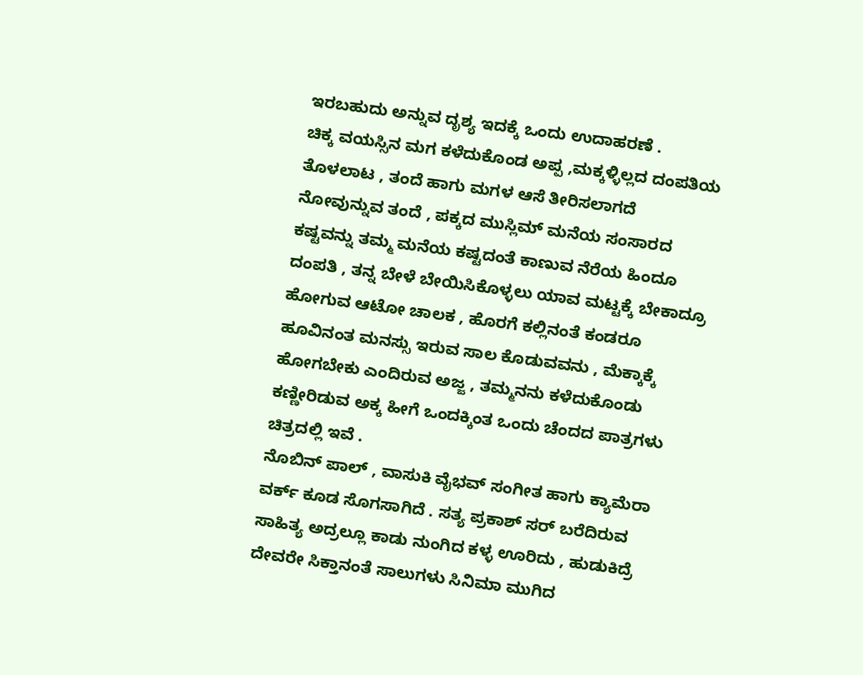ಇರಬಹುದು ಅನ್ನುವ ದೃಶ್ಯ ಇದಕ್ಕೆ ಒಂದು ಉದಾಹರಣೆ .
ಚಿಕ್ಕ ವಯಸ್ಸಿನ ಮಗ ಕಳೆದುಕೊಂಡ ಅಪ್ಪ ,ಮಕ್ಕಳ್ಳಿಲ್ಲದ ದಂಪತಿಯ ತೊಳಲಾಟ , ತಂದೆ ಹಾಗು ಮಗಳ ಆಸೆ ತೀರಿಸಲಾಗದೆ ನೋವುನ್ನುವ ತಂದೆ , ಪಕ್ಕದ ಮುಸ್ಲಿಮ್ ಮನೆಯ ಸಂಸಾರದ ಕಷ್ಟವನ್ನು ತಮ್ಮ ಮನೆಯ ಕಷ್ಟದಂತೆ ಕಾಣುವ ನೆರೆಯ ಹಿಂದೂ ದಂಪತಿ , ತನ್ನ ಬೇಳೆ ಬೇಯಿಸಿಕೊಳ್ಳಲು ಯಾವ ಮಟ್ಟಕ್ಕೆ ಬೇಕಾದ್ರೂ ಹೋಗುವ ಆಟೋ ಚಾಲಕ , ಹೊರಗೆ ಕಲ್ಲಿನಂತೆ ಕಂಡರೂ ಹೂವಿನಂತ ಮನಸ್ಸು ಇರುವ ಸಾಲ ಕೊಡುವವನು , ಮೆಕ್ಕಾಕ್ಕೆ ಹೋಗಬೇಕು ಎಂದಿರುವ ಅಜ್ಜ , ತಮ್ಮನನು ಕಳೆದುಕೊಂಡು ಕಣ್ಣೀರಿಡುವ ಅಕ್ಕ ಹೀಗೆ ಒಂದಕ್ಕಿಂತ ಒಂದು ಚೆಂದದ ಪಾತ್ರಗಳು ಚಿತ್ರದಲ್ಲಿ ಇವೆ .
ನೊಬಿನ್ ಪಾಲ್ , ವಾಸುಕಿ ವೈಭವ್ ಸಂಗೀತ ಹಾಗು ಕ್ಯಾಮೆರಾ ವರ್ಕ್ ಕೂಡ ಸೊಗಸಾಗಿದೆ . ಸತ್ಯ ಪ್ರಕಾಶ್ ಸರ್ ಬರೆದಿರುವ ಸಾಹಿತ್ಯ ಅದ್ರಲ್ಲೂ ಕಾಡು ನುಂಗಿದ ಕಳ್ಳ ಊರಿದು , ಹುಡುಕಿದ್ರೆ ದೇವರೇ ಸಿಕ್ತಾನಂತೆ ಸಾಲುಗಳು ಸಿನಿಮಾ ಮುಗಿದ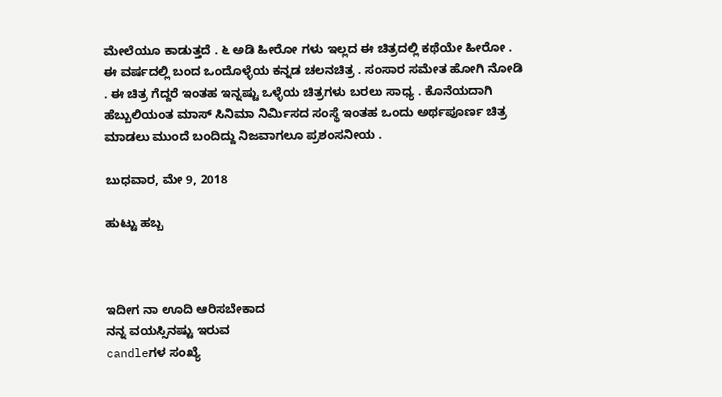ಮೇಲೆಯೂ ಕಾಡುತ್ತದೆ . ೬ ಅಡಿ ಹೀರೋ ಗಳು ಇಲ್ಲದ ಈ ಚಿತ್ರದಲ್ಲಿ ಕಥೆಯೇ ಹೀರೋ . ಈ ವರ್ಷದಲ್ಲಿ ಬಂದ ಒಂದೊಳ್ಳೆಯ ಕನ್ನಡ ಚಲನಚಿತ್ರ . ಸಂಸಾರ ಸಮೇತ ಹೋಗಿ ನೋಡಿ . ಈ ಚಿತ್ರ ಗೆದ್ದರೆ ಇಂತಹ ಇನ್ನಷ್ಟು ಒಳ್ಳೆಯ ಚಿತ್ರಗಳು ಬರಲು ಸಾಧ್ಯ . ಕೊನೆಯದಾಗಿ ಹೆಬ್ಬುಲಿಯಂತ ಮಾಸ್ ಸಿನಿಮಾ ನಿರ್ಮಿಸದ ಸಂಸ್ಥೆ ಇಂತಹ ಒಂದು ಅರ್ಥಪೂರ್ಣ ಚಿತ್ರ ಮಾಡಲು ಮುಂದೆ ಬಂದಿದ್ದು ನಿಜವಾಗಲೂ ಪ್ರಶಂಸನೀಯ .

ಬುಧವಾರ, ಮೇ 9, 2018

ಹುಟ್ಟು ಹಬ್ಬ



ಇದೀಗ ನಾ ಊದಿ ಆರಿಸಬೇಕಾದ
ನನ್ನ ವಯಸ್ಸಿನಷ್ಟು ಇರುವ
candleಗಳ ಸಂಖ್ಯೆ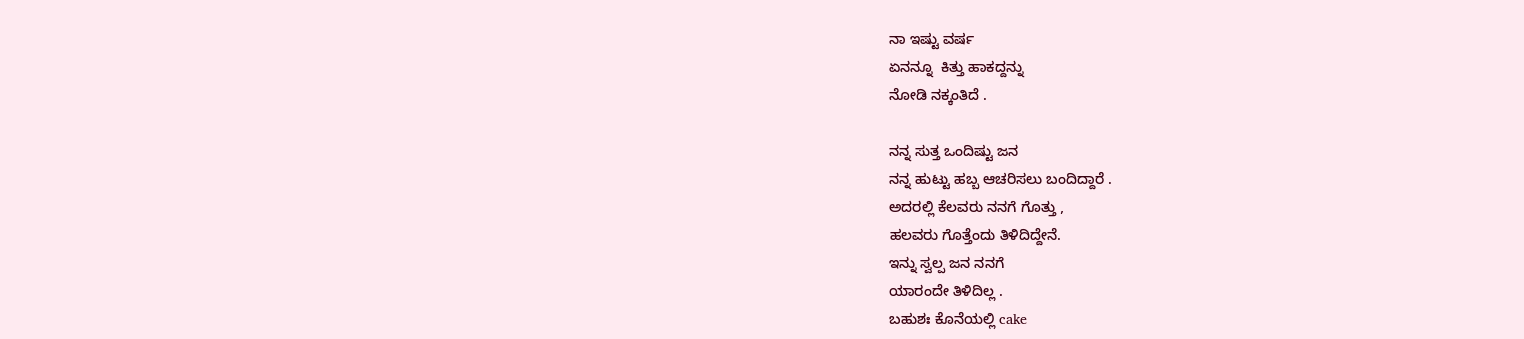ನಾ ಇಷ್ಟು ವರ್ಷ
ಏನನ್ನೂ  ಕಿತ್ತು ಹಾಕದ್ದನ್ನು
ನೋಡಿ ನಕ್ಕಂತಿದೆ .

ನನ್ನ ಸುತ್ತ ಒಂದಿಷ್ಟು ಜನ
ನನ್ನ ಹುಟ್ಟು ಹಬ್ಬ ಆಚರಿಸಲು ಬಂದಿದ್ದಾರೆ .
ಅದರಲ್ಲಿ ಕೆಲವರು ನನಗೆ ಗೊತ್ತು ,
ಹಲವರು ಗೊತ್ತೆಂದು ತಿಳಿದಿದ್ದೇನೆ.
ಇನ್ನು ಸ್ವಲ್ಪ ಜನ ನನಗೆ
ಯಾರಂದೇ ತಿಳಿದಿಲ್ಲ .
ಬಹುಶಃ ಕೊನೆಯಲ್ಲಿ cake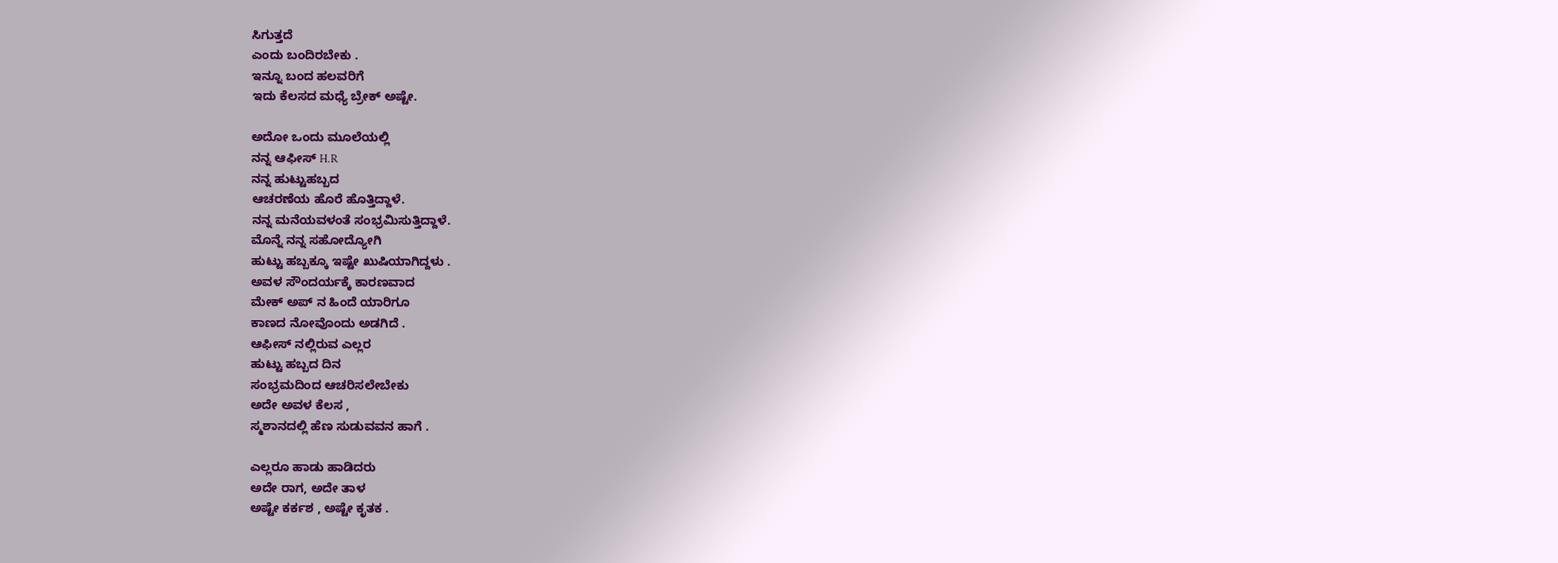ಸಿಗುತ್ತದೆ
ಎಂದು ಬಂದಿರಬೇಕು .
ಇನ್ನೂ ಬಂದ ಹಲವರಿಗೆ
ಇದು ಕೆಲಸದ ಮಧ್ಯೆ ಬ್ರೇಕ್ ಅಷ್ಟೇ.

ಅದೋ ಒಂದು ಮೂಲೆಯಲ್ಲಿ
ನನ್ನ ಆಫೀಸ್ H.R
ನನ್ನ ಹುಟ್ಟುಹಬ್ಬದ
ಆಚರಣೆಯ ಹೊರೆ ಹೊತ್ತಿದ್ದಾಳೆ.
ನನ್ನ ಮನೆಯವಳಂತೆ ಸಂಭ್ರಮಿಸುತ್ತಿದ್ದಾಳೆ.
ಮೊನ್ನೆ ನನ್ನ ಸಹೋದ್ಯೋಗಿ
ಹುಟ್ಟು ಹಬ್ಬಕ್ಕೂ ಇಷ್ಟೇ ಖುಷಿಯಾಗಿದ್ದಳು .
ಅವಳ ಸೌಂದರ್ಯಕ್ಕೆ ಕಾರಣವಾದ
ಮೇಕ್ ಅಪ್ ನ ಹಿಂದೆ ಯಾರಿಗೂ
ಕಾಣದ ನೋವೊಂದು ಅಡಗಿದೆ .
ಆಫೀಸ್ ನಲ್ಲಿರುವ ಎಲ್ಲರ
ಹುಟ್ಟು ಹಬ್ಬದ ದಿನ
ಸಂಭ್ರಮದಿಂದ ಆಚರಿಸಲೇಬೇಕು
ಅದೇ ಅವಳ ಕೆಲಸ ,
ಸ್ಮಶಾನದಲ್ಲಿ ಹೆಣ ಸುಡುವವನ ಹಾಗೆ .

ಎಲ್ಲರೂ ಹಾಡು ಹಾಡಿದರು
ಅದೇ ರಾಗ, ಅದೇ ತಾಳ
ಅಷ್ಟೇ ಕರ್ಕಶ , ಅಷ್ಟೇ ಕೃತಕ .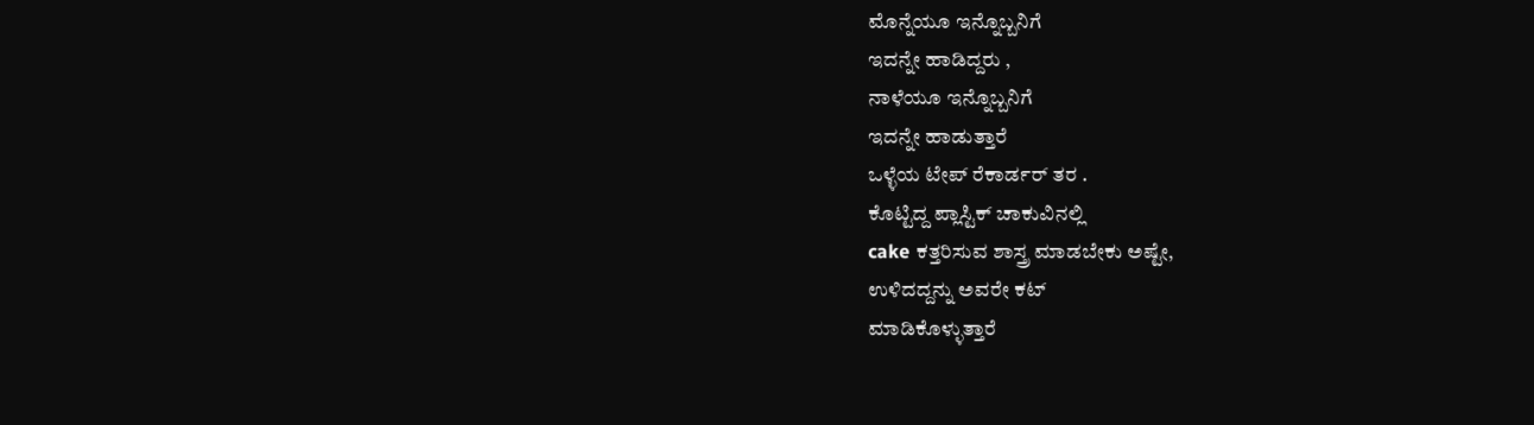ಮೊನ್ನೆಯೂ ಇನ್ನೊಬ್ಬನಿಗೆ
ಇದನ್ನೇ ಹಾಡಿದ್ದರು ,
ನಾಳೆಯೂ ಇನ್ನೊಬ್ಬನಿಗೆ
ಇದನ್ನೇ ಹಾಡುತ್ತಾರೆ
ಒಳ್ಳೆಯ ಟೇಪ್ ರೆಕಾರ್ಡರ್ ತರ .
ಕೊಟ್ಟಿದ್ದ ಪ್ಲಾಸ್ಟಿಕ್ ಚಾಕುವಿನಲ್ಲಿ
cake ಕತ್ತರಿಸುವ ಶಾಸ್ತ್ರ ಮಾಡಬೇಕು ಅಷ್ಟೇ,
ಉಳಿದದ್ದನ್ನು ಅವರೇ ಕಟ್
ಮಾಡಿಕೊಳ್ಳುತ್ತಾರೆ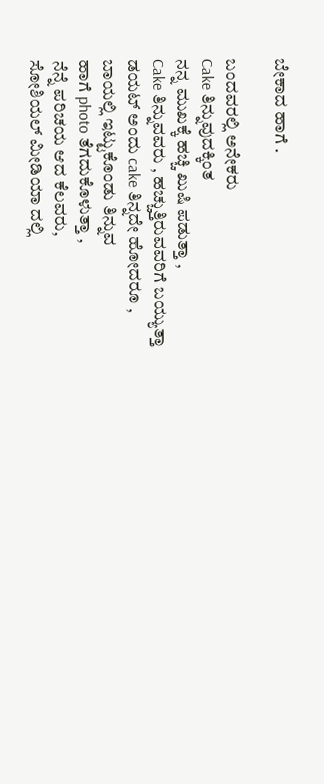ಬೇಕಾದ ಹಾಗೆ .

ಬಂದವರಲ್ಲಿ ಅನೇಕರು
Cake ತಿನ್ನುವುದಕ್ಕಿಂತ
ನನ್ನ ಮುಖಕ್ಕೆ ಹಚ್ಚಿ ಖುಷಿ ಪಡುತ್ತಾ ,
Cake ತಿನ್ನುವವರು , ಹಚ್ಚುತ್ತಿರುವವರಿಗೆ ಬಯ್ಯುತ್ತಾ
ಡಯಟ್ ಅಂದು cake ತಿನ್ನದೇ ಹೋದರೂ ,
ಬಾಯಲ್ಲಿ ಇಟ್ಟುಕೊಂಡು ತಿನ್ನುವ
ಹಾಗೆ photo ತೆಗದುಕೊಳುತ್ತಾ ,
ನೆನ್ನೆ ಪರಿಚಯ ಆದ ಕೆಲವರು,
ಸೋಶಿಯಲ್ ಮೀಡಿಯಾ ದಲ್ಲಿ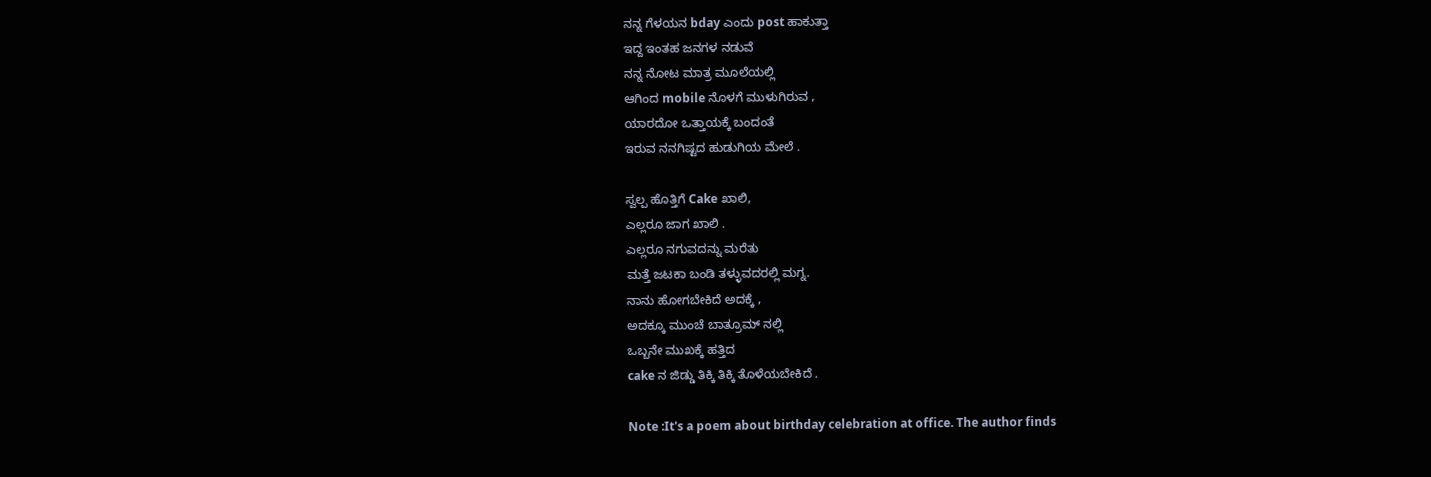ನನ್ನ ಗೆಳಯನ bday ಎಂದು post ಹಾಕುತ್ತಾ
ಇದ್ದ ಇಂತಹ ಜನಗಳ ನಡುವೆ
ನನ್ನ ನೋಟ ಮಾತ್ರ ಮೂಲೆಯಲ್ಲಿ
ಆಗಿಂದ mobile ನೊಳಗೆ ಮುಳುಗಿರುವ ,
ಯಾರದೋ ಒತ್ತಾಯಕ್ಕೆ ಬಂದಂತೆ
ಇರುವ ನನಗಿಷ್ಟದ ಹುಡುಗಿಯ ಮೇಲೆ .

ಸ್ವಲ್ಪ ಹೊತ್ತಿಗೆ Cake ಖಾಲಿ,
ಎಲ್ಲರೂ ಜಾಗ ಖಾಲಿ .
ಎಲ್ಲರೂ ನಗುವದನ್ನು ಮರೆತು
ಮತ್ತೆ ಜಟಕಾ ಬಂಡಿ ತಳ್ಳುವದರಲ್ಲಿ ಮಗ್ನ.
ನಾನು ಹೋಗಬೇಕಿದೆ ಅದಕ್ಕೆ ,
ಅದಕ್ಕೂ ಮುಂಚೆ ಬಾತ್ರೂಮ್ ನಲ್ಲಿ
ಒಬ್ಬನೇ ಮುಖಕ್ಕೆ ಹತ್ತಿದ
cake ನ ಜಿಡ್ಡು ತಿಕ್ಕಿ ತಿಕ್ಕಿ ತೊಳೆಯಬೇಕಿದೆ .

Note :It's a poem about birthday celebration at office. The author finds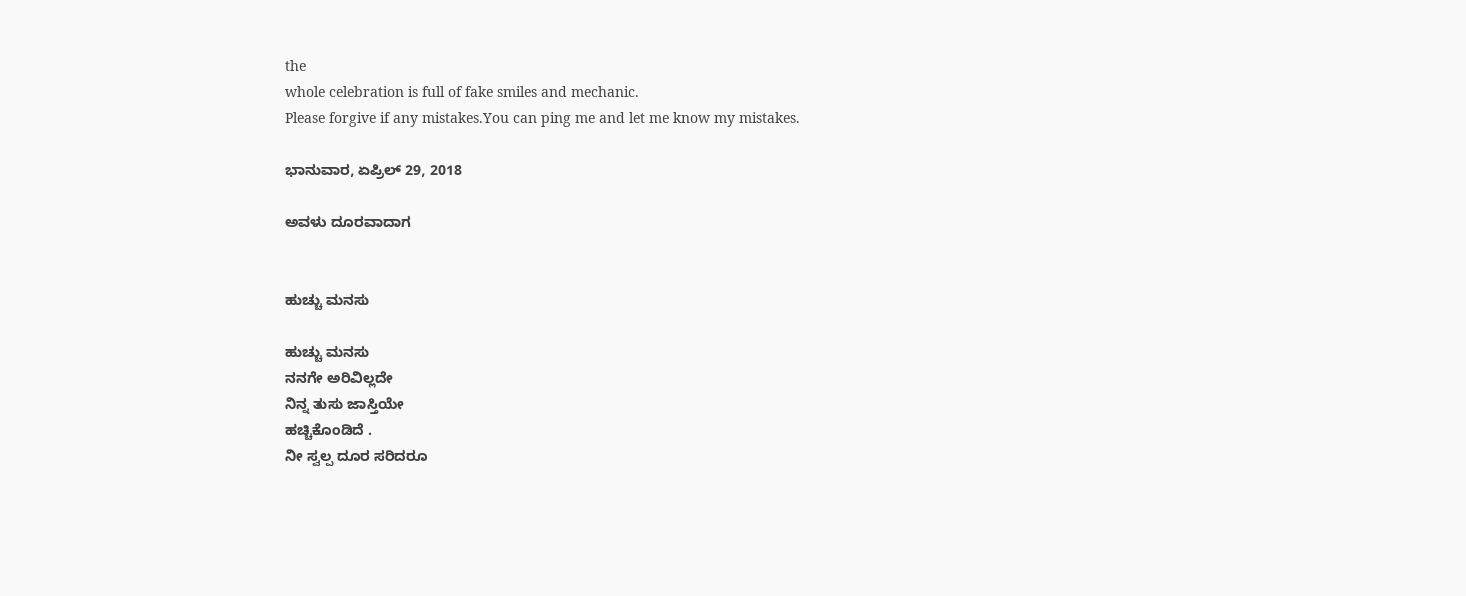the
whole celebration is full of fake smiles and mechanic.
Please forgive if any mistakes.You can ping me and let me know my mistakes.

ಭಾನುವಾರ, ಏಪ್ರಿಲ್ 29, 2018

ಅವಳು ದೂರವಾದಾಗ


ಹುಚ್ಚು ಮನಸು

ಹುಚ್ಚು ಮನಸು
ನನಗೇ ಅರಿವಿಲ್ಲದೇ
ನಿನ್ನ ತುಸು ಜಾಸ್ತಿಯೇ
ಹಚ್ಚಿಕೊಂಡಿದೆ .
ನೀ ಸ್ವಲ್ಪ ದೂರ ಸರಿದರೂ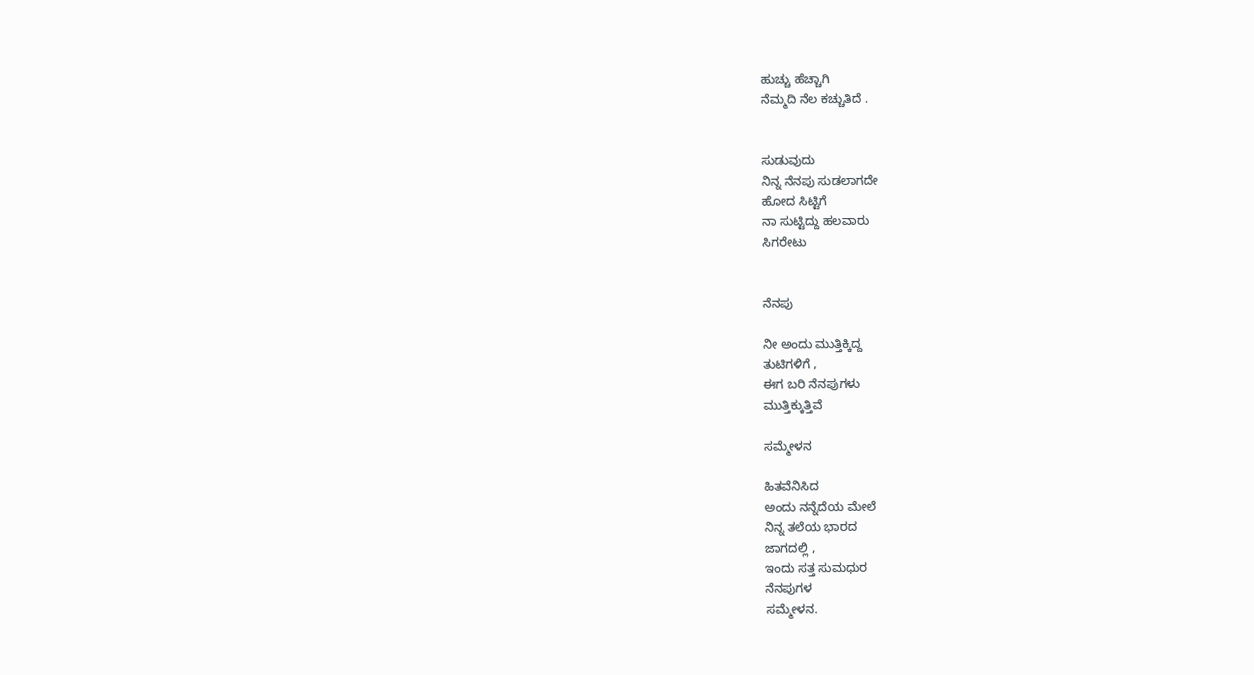ಹುಚ್ಚು ಹೆಚ್ಚಾಗಿ
ನೆಮ್ಮದಿ ನೆಲ ಕಚ್ಚುತಿದೆ .


ಸುಡುವುದು
ನಿನ್ನ ನೆನಪು ಸುಡಲಾಗದೇ
ಹೋದ ಸಿಟ್ಟಿಗೆ
ನಾ ಸುಟ್ಟಿದ್ದು ಹಲವಾರು
ಸಿಗರೇಟು


ನೆನಪು

ನೀ ಅಂದು ಮುತ್ತಿಕ್ಕಿದ್ದ
ತುಟಿಗಳಿಗೆ ,
ಈಗ ಬರಿ ನೆನಪುಗಳು
ಮುತ್ತಿಕ್ಕುತ್ತಿವೆ

ಸಮ್ಮೇಳನ

ಹಿತವೆನಿಸಿದ
ಅಂದು ನನ್ನೆದೆಯ ಮೇಲೆ
ನಿನ್ನ ತಲೆಯ ಭಾರದ
ಜಾಗದಲ್ಲಿ ,
ಇಂದು ಸತ್ತ ಸುಮಧುರ
ನೆನಪುಗಳ
ಸಮ್ಮೇಳನ.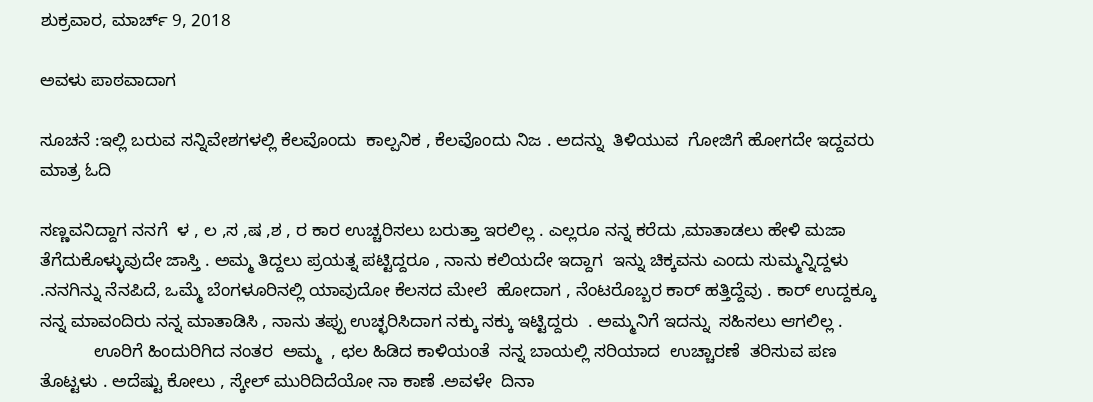ಶುಕ್ರವಾರ, ಮಾರ್ಚ್ 9, 2018

ಅವಳು ಪಾಠವಾದಾಗ

ಸೂಚನೆ :ಇಲ್ಲಿ ಬರುವ ಸನ್ನಿವೇಶಗಳಲ್ಲಿ ಕೆಲವೊಂದು  ಕಾಲ್ಪನಿಕ , ಕೆಲವೊಂದು ನಿಜ . ಅದನ್ನು  ತಿಳಿಯುವ  ಗೋಜಿಗೆ ಹೋಗದೇ ಇದ್ದವರು ಮಾತ್ರ ಓದಿ

ಸಣ್ಣವನಿದ್ದಾಗ ನನಗೆ  ಳ , ಲ ,ಸ ,ಷ ,ಶ , ರ ಕಾರ ಉಚ್ಚರಿಸಲು ಬರುತ್ತಾ ಇರಲಿಲ್ಲ . ಎಲ್ಲರೂ ನನ್ನ ಕರೆದು ,ಮಾತಾಡಲು ಹೇಳಿ ಮಜಾ ತೆಗೆದುಕೊಳ್ಳುವುದೇ ಜಾಸ್ತಿ . ಅಮ್ಮ ತಿದ್ದಲು ಪ್ರಯತ್ನ ಪಟ್ಟಿದ್ದರೂ , ನಾನು ಕಲಿಯದೇ ಇದ್ದಾಗ  ಇನ್ನು ಚಿಕ್ಕವನು ಎಂದು ಸುಮ್ಮನ್ನಿದ್ದಳು .ನನಗಿನ್ನು ನೆನಪಿದೆ, ಒಮ್ಮೆ ಬೆಂಗಳೂರಿನಲ್ಲಿ ಯಾವುದೋ ಕೆಲಸದ ಮೇಲೆ  ಹೋದಾಗ , ನೆಂಟರೊಬ್ಬರ ಕಾರ್ ಹತ್ತಿದ್ದೆವು . ಕಾರ್ ಉದ್ದಕ್ಕೂ ನನ್ನ ಮಾವಂದಿರು ನನ್ನ ಮಾತಾಡಿಸಿ , ನಾನು ತಪ್ಪು ಉಚ್ಛರಿಸಿದಾಗ ನಕ್ಕು ನಕ್ಕು ಇಟ್ಟಿದ್ದರು  . ಅಮ್ಮನಿಗೆ ಇದನ್ನು  ಸಹಿಸಲು ಆಗಲಿಲ್ಲ .
           ಊರಿಗೆ ಹಿಂದುರಿಗಿದ ನಂತರ  ಅಮ್ಮ  , ಛಲ ಹಿಡಿದ ಕಾಳಿಯಂತೆ  ನನ್ನ ಬಾಯಲ್ಲಿ ಸರಿಯಾದ  ಉಚ್ಚಾರಣೆ  ತರಿಸುವ ಪಣ ತೊಟ್ಟಳು . ಅದೆಷ್ಟು ಕೋಲು , ಸ್ಕೇಲ್ ಮುರಿದಿದೆಯೋ ನಾ ಕಾಣೆ .ಅವಳೇ  ದಿನಾ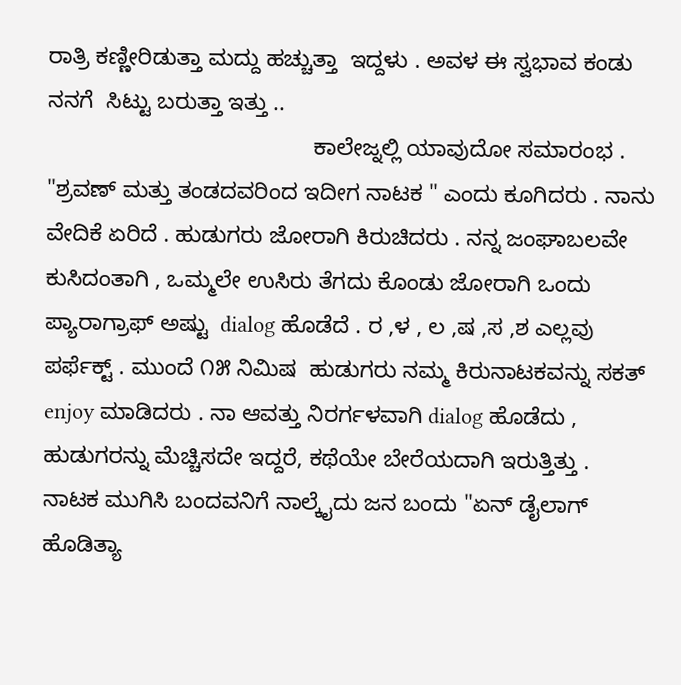ರಾತ್ರಿ ಕಣ್ಣೀರಿಡುತ್ತಾ ಮದ್ದು ಹಚ್ಚುತ್ತಾ  ಇದ್ದಳು . ಅವಳ ಈ ಸ್ವಭಾವ ಕಂಡು ನನಗೆ  ಸಿಟ್ಟು ಬರುತ್ತಾ ಇತ್ತು ..
                                          ಕಾಲೇಜ್ನಲ್ಲಿ ಯಾವುದೋ ಸಮಾರಂಭ .  "ಶ್ರವಣ್ ಮತ್ತು ತಂಡದವರಿಂದ ಇದೀಗ ನಾಟಕ " ಎಂದು ಕೂಗಿದರು . ನಾನು ವೇದಿಕೆ ಏರಿದೆ . ಹುಡುಗರು ಜೋರಾಗಿ ಕಿರುಚಿದರು . ನನ್ನ ಜಂಘಾಬಲವೇ ಕುಸಿದಂತಾಗಿ , ಒಮ್ಮಲೇ ಉಸಿರು ತೆಗದು ಕೊಂಡು ಜೋರಾಗಿ ಒಂದು ಪ್ಯಾರಾಗ್ರಾಫ್ ಅಷ್ಟು  dialog ಹೊಡೆದೆ . ರ ,ಳ , ಲ ,ಷ ,ಸ ,ಶ ಎಲ್ಲವು ಪರ್ಫೆಕ್ಟ್ . ಮುಂದೆ ೧೫ ನಿಮಿಷ  ಹುಡುಗರು ನಮ್ಮ ಕಿರುನಾಟಕವನ್ನು ಸಕತ್ enjoy ಮಾಡಿದರು . ನಾ ಆವತ್ತು ನಿರರ್ಗಳವಾಗಿ dialog ಹೊಡೆದು , ಹುಡುಗರನ್ನು ಮೆಚ್ಚಿಸದೇ ಇದ್ದರೆ, ಕಥೆಯೇ ಬೇರೆಯದಾಗಿ ಇರುತ್ತಿತ್ತು .  ನಾಟಕ ಮುಗಿಸಿ ಬಂದವನಿಗೆ ನಾಲ್ಕೈದು ಜನ ಬಂದು "ಏನ್ ಡೈಲಾಗ್ ಹೊಡಿತ್ಯಾ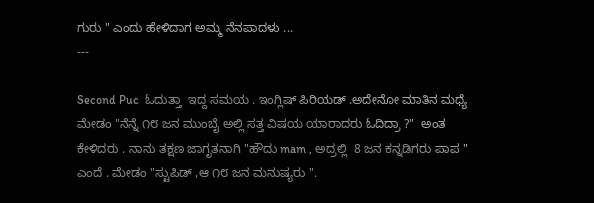ಗುರು " ಎಂದು ಹೇಳಿದಾಗ ಅಮ್ಮ ನೆನಪಾದಳು ...
---

Second Puc  ಓದುತ್ತಾ  ಇದ್ದ ಸಮಯ . ಇಂಗ್ಲಿಷ್ ಪಿರಿಯಡ್ .ಅದೇನೋ ಮಾತಿನ ಮಧ್ಯೆ ಮೇಡಂ "ನೆನ್ನೆ ೧೮ ಜನ ಮುಂಬೈ ಅಲ್ಲಿ ಸತ್ತ ವಿಷಯ ಯಾರಾದರು ಓದಿದ್ರಾ ?"  ಅಂತ ಕೇಳಿದರು . ನಾನು ತಕ್ಷಣ ಜಾಗೃತನಾಗಿ "ಹೌದು mam , ಅದ್ರಲ್ಲಿ  8 ಜನ ಕನ್ನಡಿಗರು ಪಾಪ " ಎಂದೆ . ಮೇಡಂ "ಸ್ಟುಪಿಡ್ ,ಆ ೧೮ ಜನ ಮನುಷ್ಯರು ".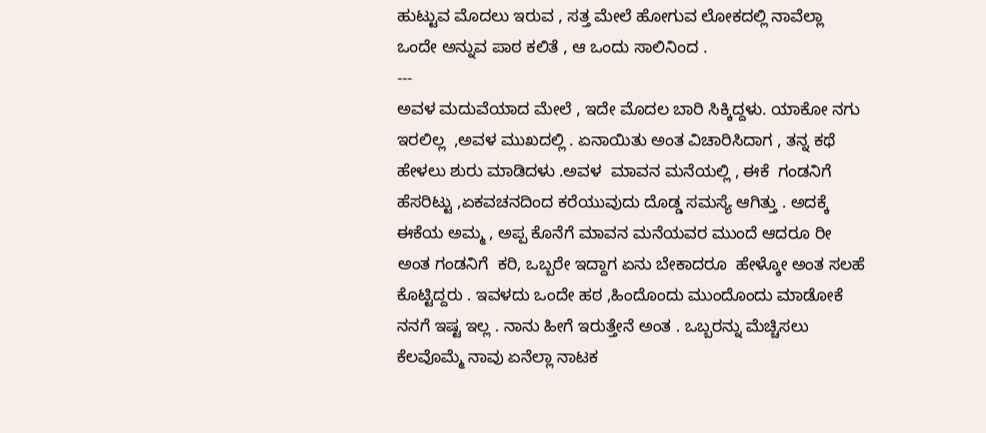ಹುಟ್ಟುವ ಮೊದಲು ಇರುವ , ಸತ್ತ ಮೇಲೆ ಹೋಗುವ ಲೋಕದಲ್ಲಿ ನಾವೆಲ್ಲಾ ಒಂದೇ ಅನ್ನುವ ಪಾಠ ಕಲಿತೆ , ಆ ಒಂದು ಸಾಲಿನಿಂದ .
---
ಅವಳ ಮದುವೆಯಾದ ಮೇಲೆ , ಇದೇ ಮೊದಲ ಬಾರಿ ಸಿಕ್ಕಿದ್ದಳು. ಯಾಕೋ ನಗು ಇರಲಿಲ್ಲ  ,ಅವಳ ಮುಖದಲ್ಲಿ . ಏನಾಯಿತು ಅಂತ ವಿಚಾರಿಸಿದಾಗ , ತನ್ನ ಕಥೆ ಹೇಳಲು ಶುರು ಮಾಡಿದಳು .ಅವಳ  ಮಾವನ ಮನೆಯಲ್ಲಿ , ಈಕೆ  ಗಂಡನಿಗೆ ಹೆಸರಿಟ್ಟು ,ಏಕವಚನದಿಂದ ಕರೆಯುವುದು ದೊಡ್ಡ ಸಮಸ್ಯೆ ಆಗಿತ್ತು . ಅದಕ್ಕೆ ಈಕೆಯ ಅಮ್ಮ , ಅಪ್ಪ ಕೊನೆಗೆ ಮಾವನ ಮನೆಯವರ ಮುಂದೆ ಆದರೂ ರೀ ಅಂತ ಗಂಡನಿಗೆ  ಕರಿ, ಒಬ್ಬರೇ ಇದ್ದಾಗ ಏನು ಬೇಕಾದರೂ  ಹೇಳ್ಕೋ ಅಂತ ಸಲಹೆ ಕೊಟ್ಟಿದ್ದರು . ಇವಳದು ಒಂದೇ ಹಠ ,ಹಿಂದೊಂದು ಮುಂದೊಂದು ಮಾಡೋಕೆ ನನಗೆ ಇಷ್ಟ ಇಲ್ಲ . ನಾನು ಹೀಗೆ ಇರುತ್ತೇನೆ ಅಂತ . ಒಬ್ಬರನ್ನು ಮೆಚ್ಚಿಸಲು ಕೆಲವೊಮ್ಮೆ ನಾವು ಏನೆಲ್ಲಾ ನಾಟಕ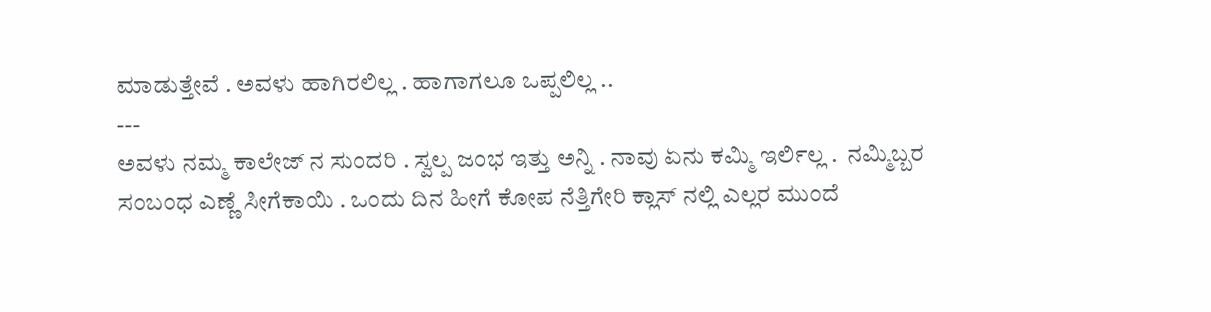ಮಾಡುತ್ತೇವೆ . ಅವಳು ಹಾಗಿರಲಿಲ್ಲ . ಹಾಗಾಗಲೂ ಒಪ್ಪಲಿಲ್ಲ ..
---
ಅವಳು ನಮ್ಮ ಕಾಲೇಜ್ ನ ಸುಂದರಿ . ಸ್ವಲ್ಪ ಜಂಭ ಇತ್ತು ಅನ್ನಿ . ನಾವು ಏನು ಕಮ್ಮಿ ಇರ್ಲಿಲ್ಲ .  ನಮ್ಮಿಬ್ಬರ ಸಂಬಂಧ ಎಣ್ಣೆ ಸೀಗೆಕಾಯಿ . ಒಂದು ದಿನ ಹೀಗೆ ಕೋಪ ನೆತ್ತಿಗೇರಿ ಕ್ಲಾಸ್ ನಲ್ಲಿ ಎಲ್ಲರ ಮುಂದೆ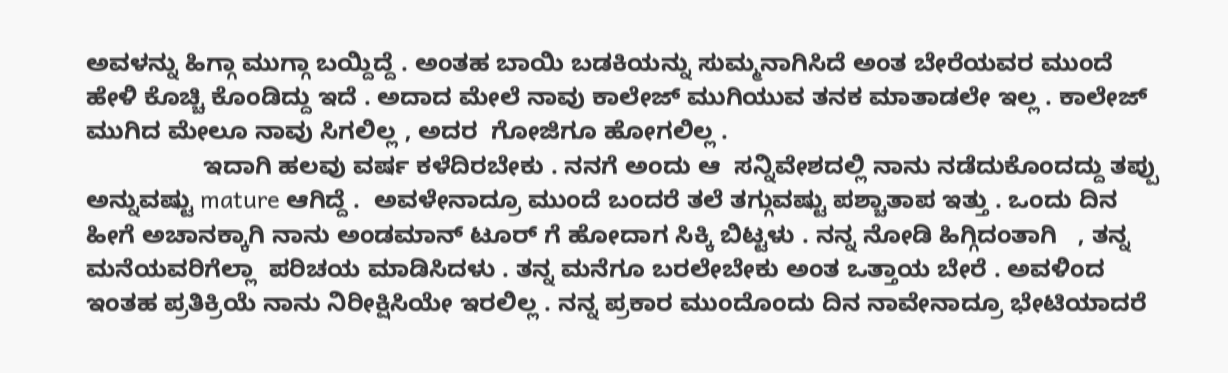ಅವಳನ್ನು ಹಿಗ್ಗಾ ಮುಗ್ಗಾ ಬಯ್ದಿದ್ದೆ . ಅಂತಹ ಬಾಯಿ ಬಡಕಿಯನ್ನು ಸುಮ್ಮನಾಗಿಸಿದೆ ಅಂತ ಬೇರೆಯವರ ಮುಂದೆ ಹೇಳಿ ಕೊಚ್ಚಿ ಕೊಂಡಿದ್ದು ಇದೆ . ಅದಾದ ಮೇಲೆ ನಾವು ಕಾಲೇಜ್ ಮುಗಿಯುವ ತನಕ ಮಾತಾಡಲೇ ಇಲ್ಲ . ಕಾಲೇಜ್ ಮುಗಿದ ಮೇಲೂ ನಾವು ಸಿಗಲಿಲ್ಲ , ಅದರ  ಗೋಜಿಗೂ ಹೋಗಲಿಲ್ಲ .
                 ಇದಾಗಿ ಹಲವು ವರ್ಷ ಕಳೆದಿರಬೇಕು . ನನಗೆ ಅಂದು ಆ  ಸನ್ನಿವೇಶದಲ್ಲಿ ನಾನು ನಡೆದುಕೊಂದದ್ದು ತಪ್ಪು ಅನ್ನುವಷ್ಟು mature ಆಗಿದ್ದೆ .  ಅವಳೇನಾದ್ರೂ ಮುಂದೆ ಬಂದರೆ ತಲೆ ತಗ್ಗುವಷ್ಟು ಪಶ್ಚಾತಾಪ ಇತ್ತು . ಒಂದು ದಿನ ಹೀಗೆ ಅಚಾನಕ್ಕಾಗಿ ನಾನು ಅಂಡಮಾನ್ ಟೂರ್ ಗೆ ಹೋದಾಗ ಸಿಕ್ಕಿ ಬಿಟ್ಟಳು . ನನ್ನ ನೋಡಿ ಹಿಗ್ಗಿದಂತಾಗಿ   , ತನ್ನ ಮನೆಯವರಿಗೆಲ್ಲಾ  ಪರಿಚಯ ಮಾಡಿಸಿದಳು . ತನ್ನ ಮನೆಗೂ ಬರಲೇಬೇಕು ಅಂತ ಒತ್ತಾಯ ಬೇರೆ . ಅವಳಿಂದ ಇಂತಹ ಪ್ರತಿಕ್ರಿಯೆ ನಾನು ನಿರೀಕ್ಷಿಸಿಯೇ ಇರಲಿಲ್ಲ . ನನ್ನ ಪ್ರಕಾರ ಮುಂದೊಂದು ದಿನ ನಾವೇನಾದ್ರೂ ಭೇಟಿಯಾದರೆ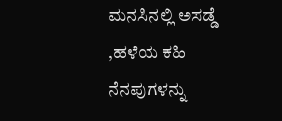ಮನಸಿನಲ್ಲಿ ಅಸಡ್ಡೆ ,ಹಳೆಯ ಕಹಿ ನೆನಪುಗಳನ್ನು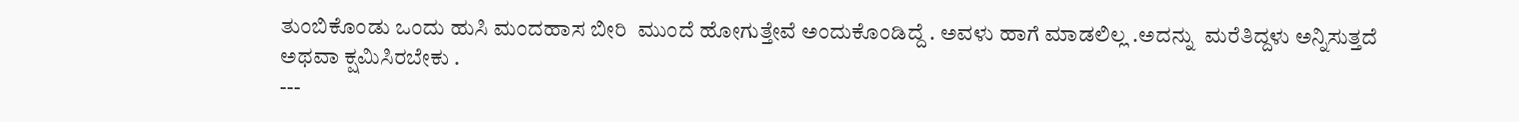ತುಂಬಿಕೊಂಡು ಒಂದು ಹುಸಿ ಮಂದಹಾಸ ಬೀರಿ  ಮುಂದೆ ಹೋಗುತ್ತೇವೆ ಅಂದುಕೊಂಡಿದ್ದೆ . ಅವಳು ಹಾಗೆ ಮಾಡಲಿಲ್ಲ .ಅದನ್ನು  ಮರೆತಿದ್ದಳು ಅನ್ನಿಸುತ್ತದೆ  ಅಥವಾ ಕ್ಷಮಿಸಿರಬೇಕು .
---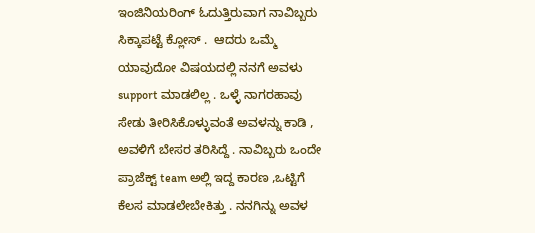ಇಂಜಿನಿಯರಿಂಗ್ ಓದುತ್ತಿರುವಾಗ ನಾವಿಬ್ಬರು ಸಿಕ್ಕಾಪಟ್ಟೆ ಕ್ಲೋಸ್ .  ಆದರು ಒಮ್ಮೆ ಯಾವುದೋ ವಿಷಯದಲ್ಲಿ ನನಗೆ ಅವಳು support ಮಾಡಲಿಲ್ಲ . ಒಳ್ಳೆ ನಾಗರಹಾವು ಸೇಡು ತೀರಿಸಿಕೊಳ್ಳುವಂತೆ ಅವಳನ್ನು ಕಾಡಿ , ಅವಳಿಗೆ ಬೇಸರ ತರಿಸಿದ್ದೆ . ನಾವಿಬ್ಬರು ಒಂದೇ ಪ್ರಾಜೆಕ್ಟ್ team ಅಲ್ಲಿ ಇದ್ದ ಕಾರಣ ,ಒಟ್ಟಿಗೆ ಕೆಲಸ ಮಾಡಲೇಬೇಕಿತ್ತು . ನನಗಿನ್ನು ಅವಳ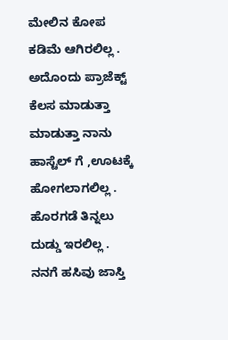ಮೇಲಿನ ಕೋಪ ಕಡಿಮೆ ಆಗಿರಲಿಲ್ಲ . ಅದೊಂದು ಪ್ರಾಜೆಕ್ಟ್ ಕೆಲಸ ಮಾಡುತ್ತಾ ಮಾಡುತ್ತಾ ನಾನು ಹಾಸ್ಟೆಲ್ ಗೆ ,ಊಟಕ್ಕೆ ಹೋಗಲಾಗಲಿಲ್ಲ .
ಹೊರಗಡೆ ತಿನ್ನಲು ದುಡ್ಡು ಇರಲಿಲ್ಲ . ನನಗೆ ಹಸಿವು ಜಾಸ್ತಿ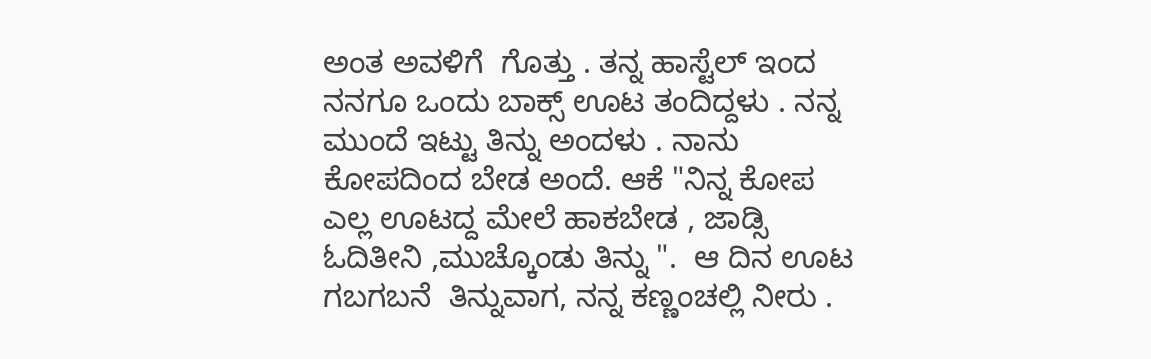ಅಂತ ಅವಳಿಗೆ  ಗೊತ್ತು . ತನ್ನ ಹಾಸ್ಟೆಲ್ ಇಂದ ನನಗೂ ಒಂದು ಬಾಕ್ಸ್ ಊಟ ತಂದಿದ್ದಳು . ನನ್ನ ಮುಂದೆ ಇಟ್ಟು ತಿನ್ನು ಅಂದಳು . ನಾನು ಕೋಪದಿಂದ ಬೇಡ ಅಂದೆ. ಆಕೆ "ನಿನ್ನ ಕೋಪ ಎಲ್ಲ ಊಟದ್ದ ಮೇಲೆ ಹಾಕಬೇಡ , ಜಾಡ್ಸಿ ಓದಿತೀನಿ ,ಮುಚ್ಕೊಂಡು ತಿನ್ನು ".  ಆ ದಿನ ಊಟ ಗಬಗಬನೆ  ತಿನ್ನುವಾಗ, ನನ್ನ ಕಣ್ಣಂಚಲ್ಲಿ ನೀರು .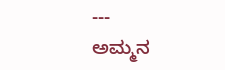---
ಅಮ್ಮನ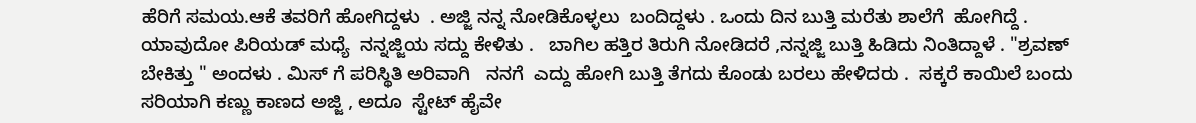ಹೆರಿಗೆ ಸಮಯ.ಆಕೆ ತವರಿಗೆ ಹೋಗಿದ್ದಳು  . ಅಜ್ಜಿ ನನ್ನ ನೋಡಿಕೊಳ್ಳಲು  ಬಂದಿದ್ದಳು . ಒಂದು ದಿನ ಬುತ್ತಿ ಮರೆತು ಶಾಲೆಗೆ  ಹೋಗಿದ್ದೆ . ಯಾವುದೋ ಪಿರಿಯಡ್ ಮಧ್ಯೆ  ನನ್ನಜ್ಜಿಯ ಸದ್ದು ಕೇಳಿತು .   ಬಾಗಿಲ ಹತ್ತಿರ ತಿರುಗಿ ನೋಡಿದರೆ ,ನನ್ನಜ್ಜಿ ಬುತ್ತಿ ಹಿಡಿದು ನಿಂತಿದ್ದಾಳೆ . "ಶ್ರವಣ್ ಬೇಕಿತ್ತು " ಅಂದಳು . ಮಿಸ್ ಗೆ ಪರಿಸ್ಥಿತಿ ಅರಿವಾಗಿ   ನನಗೆ  ಎದ್ದು ಹೋಗಿ ಬುತ್ತಿ ತೆಗದು ಕೊಂಡು ಬರಲು ಹೇಳಿದರು .  ಸಕ್ಕರೆ ಕಾಯಿಲೆ ಬಂದು ಸರಿಯಾಗಿ ಕಣ್ಣು ಕಾಣದ ಅಜ್ಜಿ , ಅದೂ  ಸ್ಟೇಟ್ ಹೈವೇ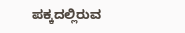ಪಕ್ಕದಲ್ಲಿರುವ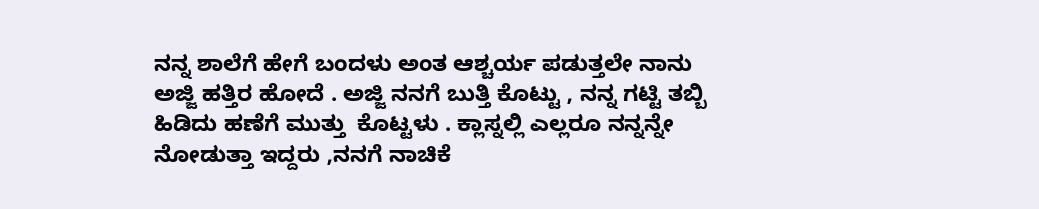ನನ್ನ ಶಾಲೆಗೆ ಹೇಗೆ ಬಂದಳು ಅಂತ ಆಶ್ಚರ್ಯ ಪಡುತ್ತಲೇ ನಾನು ಅಜ್ಜಿ ಹತ್ತಿರ ಹೋದೆ . ಅಜ್ಜಿ ನನಗೆ ಬುತ್ತಿ ಕೊಟ್ಟು , ನನ್ನ ಗಟ್ಟಿ ತಬ್ಬಿ ಹಿಡಿದು ಹಣೆಗೆ ಮುತ್ತು  ಕೊಟ್ಟಳು . ಕ್ಲಾಸ್ನಲ್ಲಿ ಎಲ್ಲರೂ ನನ್ನನ್ನೇ  ನೋಡುತ್ತಾ ಇದ್ದರು ,ನನಗೆ ನಾಚಿಕೆ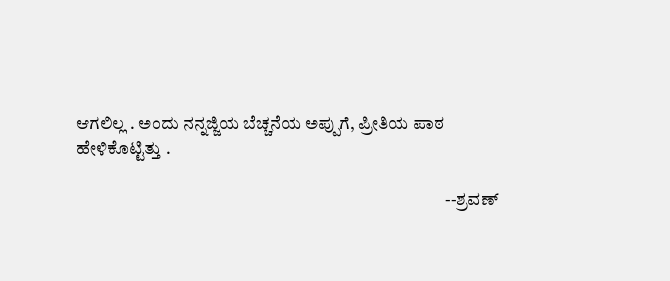ಆಗಲಿಲ್ಲ . ಅಂದು ನನ್ನಜ್ಜಿಯ ಬೆಚ್ಚನೆಯ ಅಪ್ಪುಗೆ, ಪ್ರೀತಿಯ ಪಾಠ ಹೇಳಿಕೊಟ್ಟಿತ್ತು .

                                                                                                         --ಶ್ರವಣ್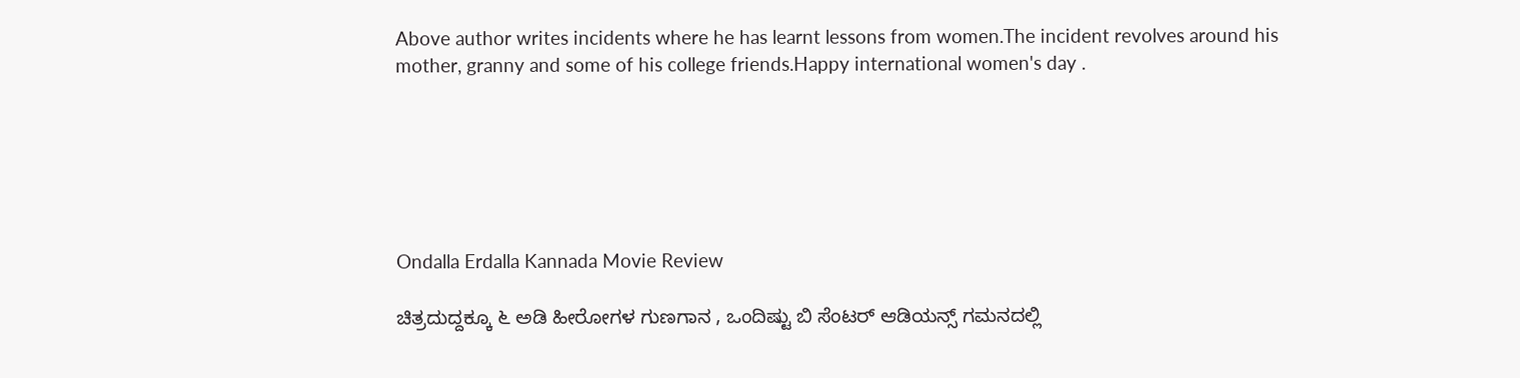Above author writes incidents where he has learnt lessons from women.The incident revolves around his mother, granny and some of his college friends.Happy international women's day .






Ondalla Erdalla Kannada Movie Review

ಚಿತ್ರದುದ್ದಕ್ಕೂ ೬ ಅಡಿ ಹೀರೋಗಳ ಗುಣಗಾನ , ಒಂದಿಷ್ಟು ಬಿ ಸೆಂಟರ್ ಆಡಿಯನ್ಸ್ ಗಮನದಲ್ಲಿ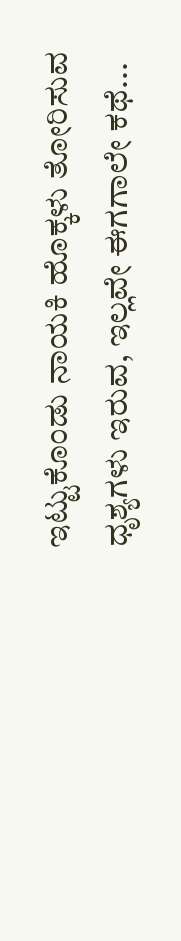ಇಟ್ಟುಕೊಂಡು ನಾಯಕಿ ಹೊಕ್ಕಳು ತೋರಿಸುವ ಧೃಶ್ಯಗಳು ಇರುವ, ಇಲ್ಲವೇ ಈಗಗಾಲೇ ಕಥೆ...